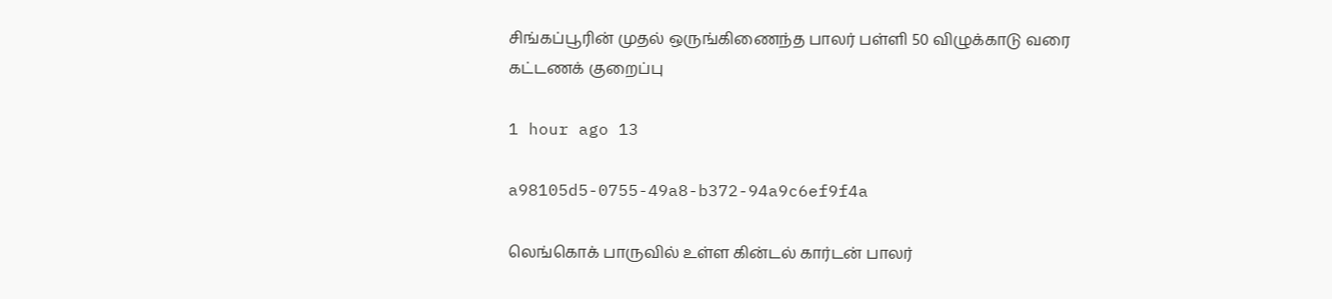சிங்கப்பூரின் முதல் ஒருங்கிணைந்த பாலர் பள்ளி 50 விழுக்காடு வரை கட்டணக் குறைப்பு

1 hour ago 13

a98105d5-0755-49a8-b372-94a9c6ef9f4a

லெங்கொக் பாருவில் உள்ள கின்டல் கார்டன் பாலர்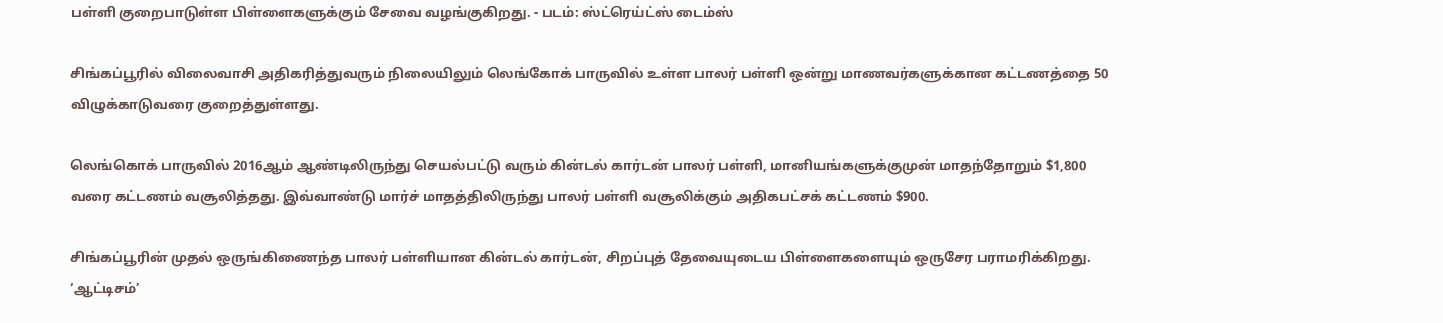பள்ளி குறைபாடுள்ள பிள்ளைகளுக்கும் சேவை வழங்குகிறது. - படம்: ஸ்ட்ரெய்ட்ஸ் டைம்ஸ்

சிங்கப்பூரில் விலைவாசி அதிகரித்துவரும் நிலையிலும் லெங்கோக் பாருவில் உள்ள பாலர் பள்ளி ஒன்று மாணவர்களுக்கான கட்டணத்தை 50 விழுக்காடுவரை குறைத்துள்ளது.

லெங்கொக் பாருவில் 2016ஆம் ஆண்டிலிருந்து செயல்பட்டு வரும் கின்டல் கார்டன் பாலர் பள்ளி, மானியங்களுக்குமுன் மாதந்தோறும் $1,800 வரை கட்டணம் வசூலித்தது. இவ்வாண்டு மார்ச் மாதத்திலிருந்து பாலர் பள்ளி வசூலிக்கும் அதிகபட்சக் கட்டணம் $900.

சிங்கப்பூரின் முதல் ஒருங்கிணைந்த பாலர் பள்ளியான கின்டல் கார்டன், சிறப்புத் தேவையுடைய பிள்ளைகளையும் ஒருசேர பராமரிக்கிறது. ‘ஆட்டிசம்’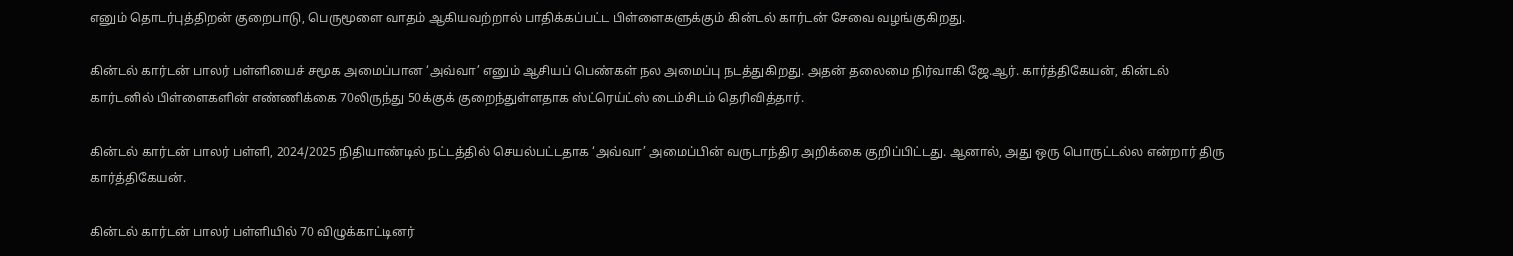எனும் தொடர்புத்திறன் குறைபாடு, பெருமூளை வாதம் ஆகியவற்றால் பாதிக்கப்பட்ட பிள்ளைகளுக்கும் கின்டல் கார்டன் சேவை வழங்குகிறது.

கின்டல் கார்டன் பாலர் பள்ளியைச் சமூக அமைப்பான ‘அவ்வா’ எனும் ஆசியப் பெண்கள் நல அமைப்பு நடத்துகிறது. அதன் தலைமை நிர்வாகி ஜே.ஆர். கார்த்திகேயன், கின்டல் கார்டனில் பிள்ளைகளின் எண்ணிக்கை 70லிருந்து 50க்குக் குறைந்துள்ளதாக ஸ்ட்ரெய்ட்ஸ் டைம்சிடம் தெரிவித்தார்.

கின்டல் கார்டன் பாலர் பள்ளி, 2024/2025 நிதியாண்டில் நட்டத்தில் செயல்பட்டதாக ‘அவ்வா’ அமைப்பின் வருடாந்திர அறிக்கை குறிப்பிட்டது. ஆனால், அது ஒரு பொருட்டல்ல என்றார் திரு கார்த்திகேயன்.

கின்டல் கார்டன் பாலர் பள்ளியில் 70 விழுக்காட்டினர்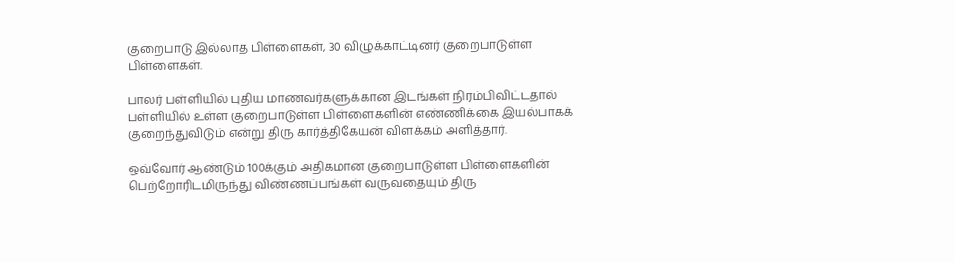குறைபாடு இல்லாத பிள்ளைகள், 30 விழுக்காட்டினர் குறைபாடுள்ள பிள்ளைகள்.

பாலர் பள்ளியில் புதிய மாணவர்களுக்கான இடங்கள் நிரம்பிவிட்டதால் பள்ளியில் உள்ள குறைபாடுள்ள பிள்ளைகளின் எண்ணிக்கை இயல்பாகக் குறைந்துவிடும் என்று திரு கார்த்திகேயன் விளக்கம் அளித்தார்.

ஒவ்வோர் ஆண்டும் 100க்கும் அதிகமான குறைபாடுள்ள பிள்ளைகளின் பெற்றோரிடமிருந்து விண்ணப்பங்கள் வருவதையும் திரு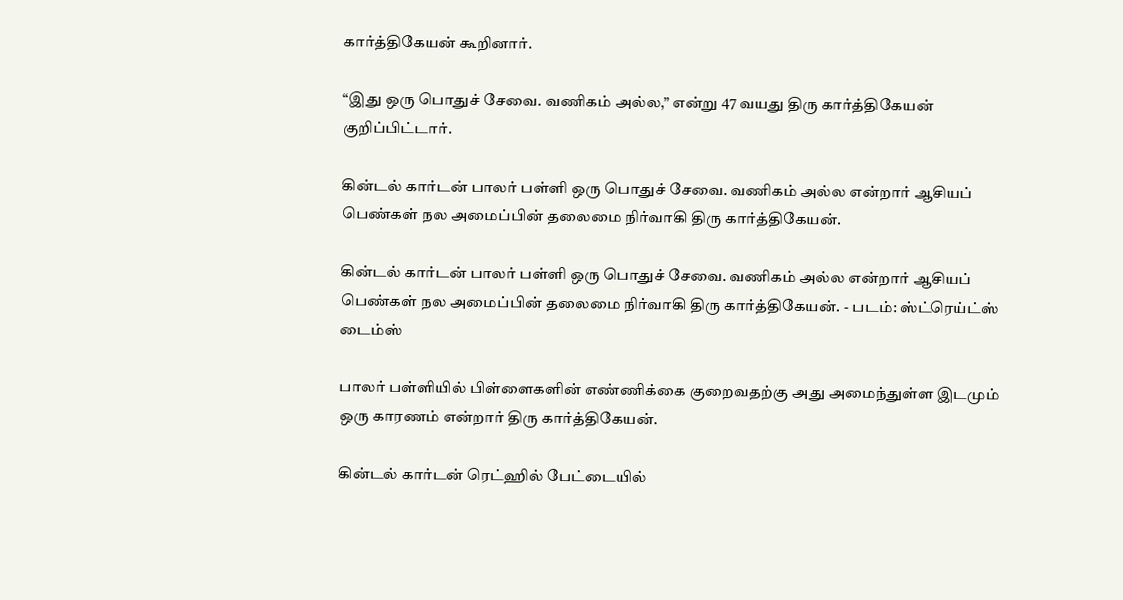கார்த்திகேயன் கூறினார்.

“இது ஒரு பொதுச் சேவை. வணிகம் அல்ல,” என்று 47 வயது திரு கார்த்திகேயன் குறிப்பிட்டார்.

கின்டல் கார்டன் பாலர் பள்ளி ஒரு பொதுச் சேவை. வணிகம் அல்ல என்றார் ஆசியப் பெண்கள் நல அமைப்பின் தலைமை நிர்வாகி திரு கார்த்திகேயன்.

கின்டல் கார்டன் பாலர் பள்ளி ஒரு பொதுச் சேவை. வணிகம் அல்ல என்றார் ஆசியப் பெண்கள் நல அமைப்பின் தலைமை நிர்வாகி திரு கார்த்திகேயன். - படம்: ஸ்ட்ரெய்ட்ஸ் டைம்ஸ்

பாலர் பள்ளியில் பிள்ளைகளின் எண்ணிக்கை குறைவதற்கு அது அமைந்துள்ள இடமும் ஒரு காரணம் என்றார் திரு கார்த்திகேயன்.

கின்டல் கார்டன் ரெட்ஹில் பேட்டையில்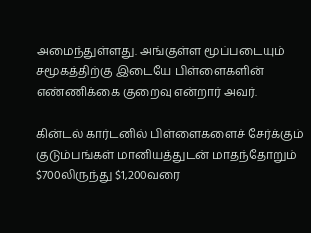அமைந்துள்ளது. அங்குள்ள மூப்படையும் சமூகத்திற்கு இடையே பிள்ளைகளின் எண்ணிக்கை குறைவு என்றார் அவர்.

கின்டல் கார்டனில் பிள்ளைகளைச் சேர்க்கும் குடும்பங்கள் மானியத்துடன் மாதந்தோறும் $700லிருந்து $1,200வரை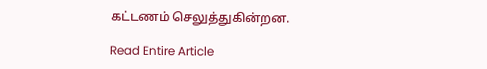கட்டணம் செலுத்துகின்றன.

Read Entire Article